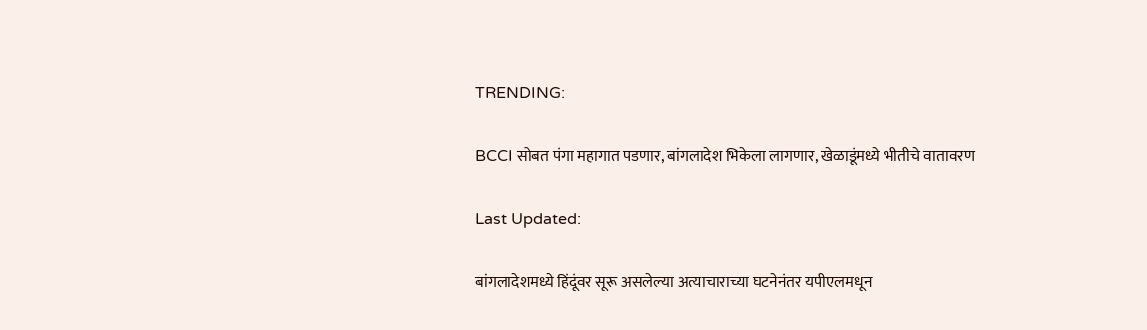TRENDING:

BCCI सोबत पंगा महागात पडणार, बांगलादेश भिकेला लागणार, खेळाडूंमध्ये भीतीचे वातावरण

Last Updated:

बांगलादेशमध्ये हिंदूंवर सूरू असलेल्या अत्याचाराच्या घटनेनंतर यपीएलमधून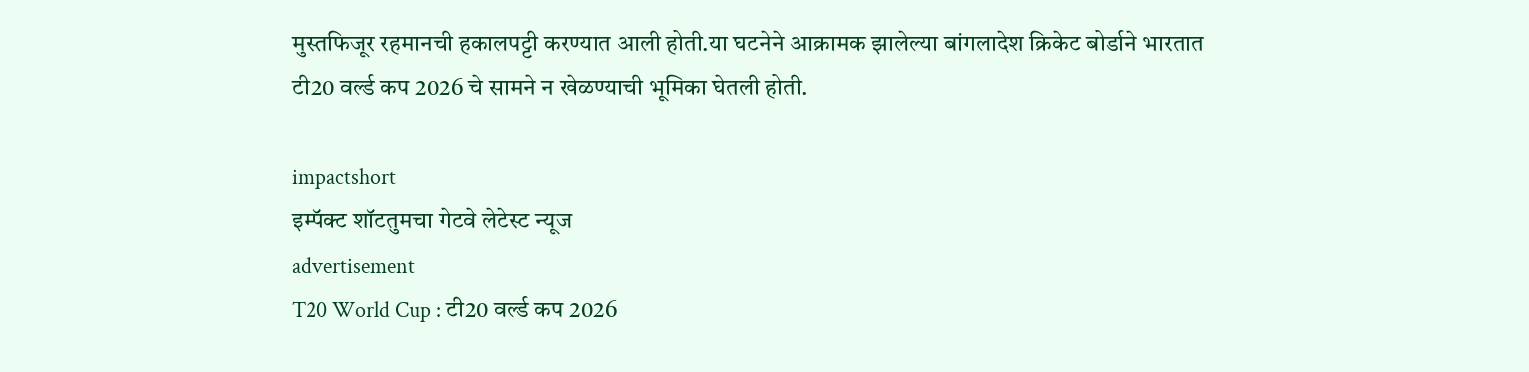मुस्तफिजूर रहमानची हकालपट्टी करण्यात आली होती.या घटनेने आक्रामक झालेल्या बांगलादेश क्रिकेट बोर्डाने भारतात टी20 वर्ल्ड कप 2026 चे सामने न खेळण्याची भूमिका घेतली होती.

impactshort
इम्पॅक्ट शॉटतुमचा गेटवे लेटेस्ट न्यूज
advertisement
T20 World Cup : टी20 वर्ल्ड कप 2026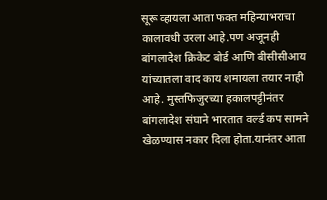सूरू व्हायला आता फक्त महिन्याभराचा कालावधी उरला आहे.पण अजूनही बांगलादेश क्रिकेट बोर्ड आणि बीसीसीआय यांच्यातला वाद काय शमायला तयार नाही आहे. मुस्तफिजुरच्या हकालपट्टीनंतर बांगलादेश संघाने भारतात वर्ल्ड कप सामने खेळण्यास नकार दिला होता.यानंतर आता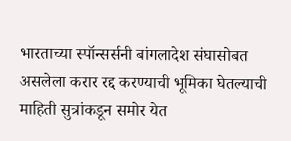भारताच्या स्पॉन्सर्सनी बांगलादेश संघासोबत असलेला करार रद्द करण्याची भूमिका घेतल्याची माहिती सुत्रांकडून समोर येत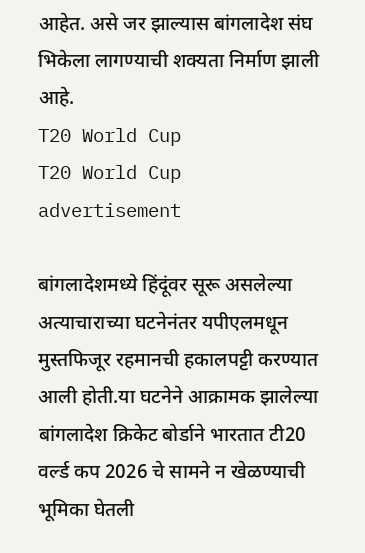आहेत. असे जर झाल्यास बांगलादेश संघ भिकेला लागण्याची शक्यता निर्माण झाली आहे.
T20 World Cup
T20 World Cup
advertisement

बांगलादेशमध्ये हिंदूंवर सूरू असलेल्या अत्याचाराच्या घटनेनंतर यपीएलमधून मुस्तफिजूर रहमानची हकालपट्टी करण्यात आली होती.या घटनेने आक्रामक झालेल्या बांगलादेश क्रिकेट बोर्डाने भारतात टी20 वर्ल्ड कप 2026 चे सामने न खेळण्याची भूमिका घेतली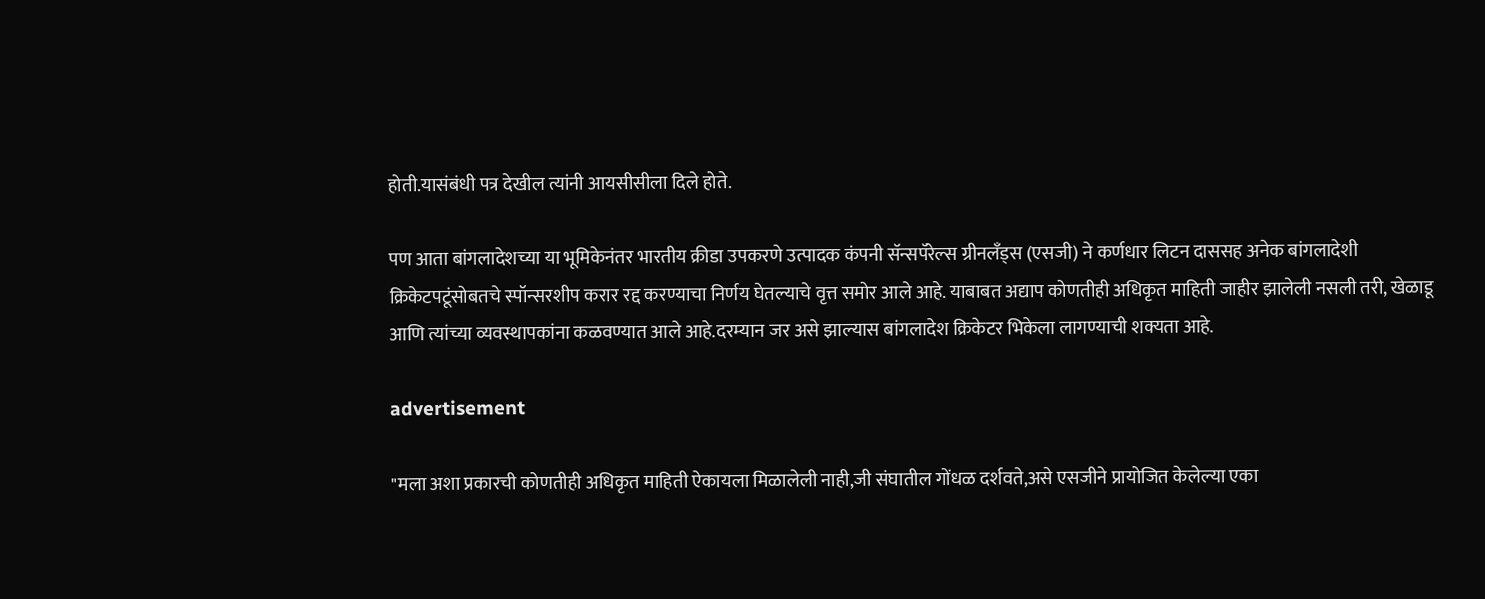होती.यासंबंधी पत्र देखील त्यांनी आयसीसीला दिले होते.

पण आता बांगलादेशच्या या भूमिकेनंतर भारतीय क्रीडा उपकरणे उत्पादक कंपनी सॅन्सपॅरेल्स ग्रीनलँड्स (एसजी) ने कर्णधार लिटन दाससह अनेक बांगलादेशी क्रिकेटपटूंसोबतचे स्पॉन्सरशीप करार रद्द करण्याचा निर्णय घेतल्याचे वृत्त समोर आले आहे. याबाबत अद्याप कोणतीही अधिकृत माहिती जाहीर झालेली नसली तरी, खेळाडू आणि त्यांच्या व्यवस्थापकांना कळवण्यात आले आहे.दरम्यान जर असे झाल्यास बांगलादेश क्रिकेटर भिकेला लागण्याची शक्यता आहे.

advertisement

"मला अशा प्रकारची कोणतीही अधिकृत माहिती ऐकायला मिळालेली नाही,जी संघातील गोंधळ दर्शवते,असे एसजीने प्रायोजित केलेल्या एका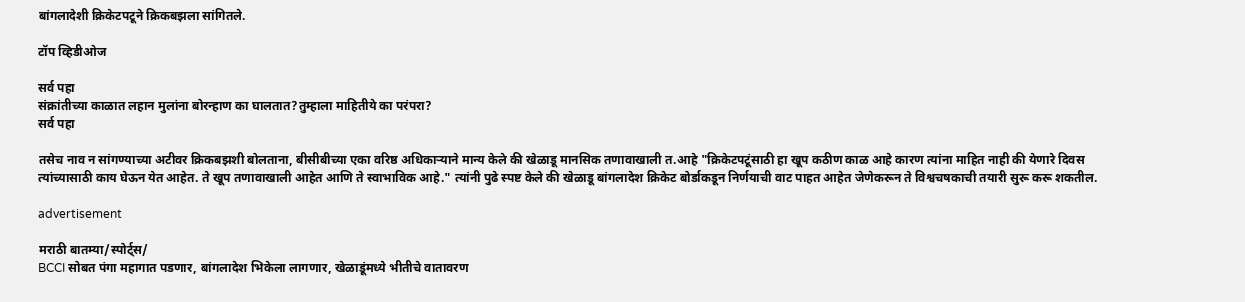बांगलादेशी क्रिकेटपटूने क्रिकबझला सांगितले.

टॉप व्हिडीओज

सर्व पहा
संक्रांतीच्या काळात लहान मुलांना बोरन्हाण का घालतात?तुम्हाला माहितीये का परंपरा?
सर्व पहा

तसेच नाव न सांगण्याच्या अटीवर क्रिकबझशी बोलताना, बीसीबीच्या एका वरिष्ठ अधिकाऱ्याने मान्य केले की खेळाडू मानसिक तणावाखाली त.आहे "क्रिकेटपटूंसाठी हा खूप कठीण काळ आहे कारण त्यांना माहित नाही की येणारे दिवस त्यांच्यासाठी काय घेऊन येत आहेत. ते खूप तणावाखाली आहेत आणि ते स्वाभाविक आहे." त्यांनी पुढे स्पष्ट केले की खेळाडू बांगलादेश क्रिकेट बोर्डाकडून निर्णयाची वाट पाहत आहेत जेणेकरून ते विश्वचषकाची तयारी सुरू करू शकतील.

advertisement

मराठी बातम्या/स्पोर्ट्स/
BCCI सोबत पंगा महागात पडणार, बांगलादेश भिकेला लागणार, खेळाडूंमध्ये भीतीचे वातावरण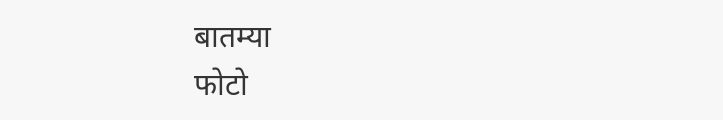बातम्या
फोटो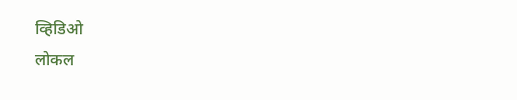व्हिडिओ
लोकल